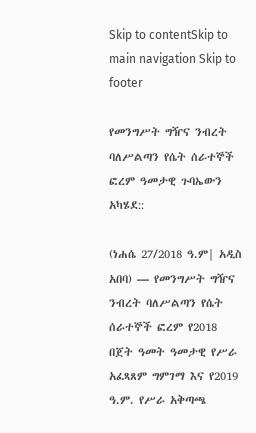Skip to contentSkip to main navigation Skip to footer

የመንግሥት ግዥና ንብረት ባለሥልጣን የሴት ሰራተኞች ፎረም ዓመታዊ ጉባኤውን አካሄደ::

(ነሐሴ 27/2018 ዓ.ም| አዲስ አበባ) — የመንግሥት ግዥና ንብረት ባለሥልጣን የሴት ሰራተኞች ፎረም የ2018 በጀት ዓመት ዓመታዊ የሥራ አፈጻጸም ግምገማ እና የ2019 ዓ.ም. የሥራ አቅጣጫ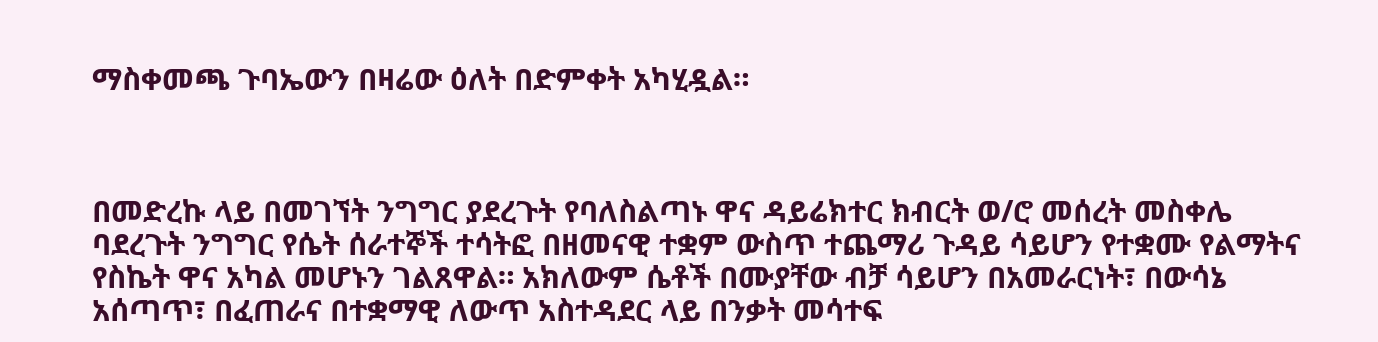ማስቀመጫ ጉባኤውን በዛሬው ዕለት በድምቀት አካሂዷል።



በመድረኩ ላይ በመገኘት ንግግር ያደረጉት የባለስልጣኑ ዋና ዳይሬክተር ክብርት ወ/ሮ መሰረት መስቀሌ ባደረጉት ንግግር የሴት ሰራተኞች ተሳትፎ በዘመናዊ ተቋም ውስጥ ተጨማሪ ጉዳይ ሳይሆን የተቋሙ የልማትና የስኬት ዋና አካል መሆኑን ገልጸዋል። አክለውም ሴቶች በሙያቸው ብቻ ሳይሆን በአመራርነት፣ በውሳኔ አሰጣጥ፣ በፈጠራና በተቋማዊ ለውጥ አስተዳደር ላይ በንቃት መሳተፍ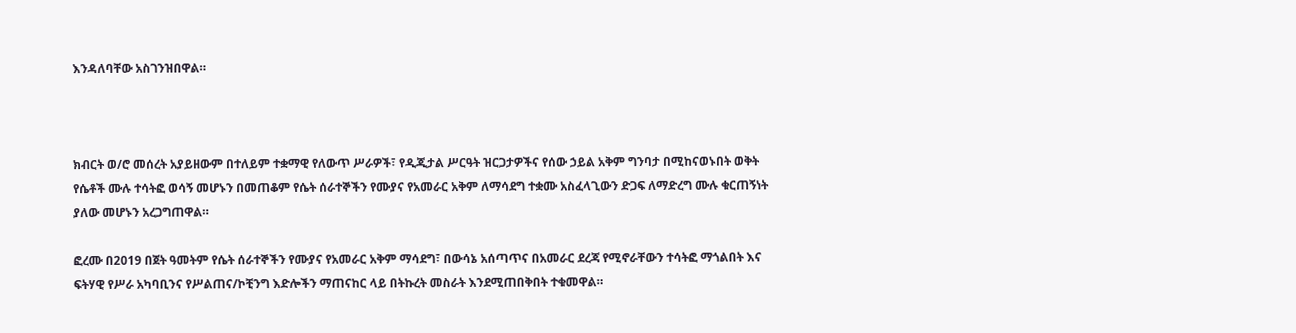እንዳለባቸው አስገንዝበዋል።



ክብርት ወ/ሮ መሰረት አያይዘውም በተለይም ተቋማዊ የለውጥ ሥራዎች፣ የዲጂታል ሥርዓት ዝርጋታዎችና የሰው ኃይል አቅም ግንባታ በሚከናወኑበት ወቅት የሴቶች ሙሉ ተሳትፎ ወሳኝ መሆኑን በመጠቆም የሴት ሰራተኞችን የሙያና የአመራር አቅም ለማሳደግ ተቋሙ አስፈላጊውን ድጋፍ ለማድረግ ሙሉ ቁርጠኝነት ያለው መሆኑን አረጋግጠዋል።

ፎረሙ በ2019 በጀት ዓመትም የሴት ሰራተኞችን የሙያና የአመራር አቅም ማሳደግ፣ በውሳኔ አሰጣጥና በአመራር ደረጃ የሚኖራቸውን ተሳትፎ ማጎልበት እና  ፍትሃዊ የሥራ አካባቢንና የሥልጠና/ኮቺንግ እድሎችን ማጠናከር ላይ በትኩረት መስራት እንደሚጠበቅበት ተቁመዋል።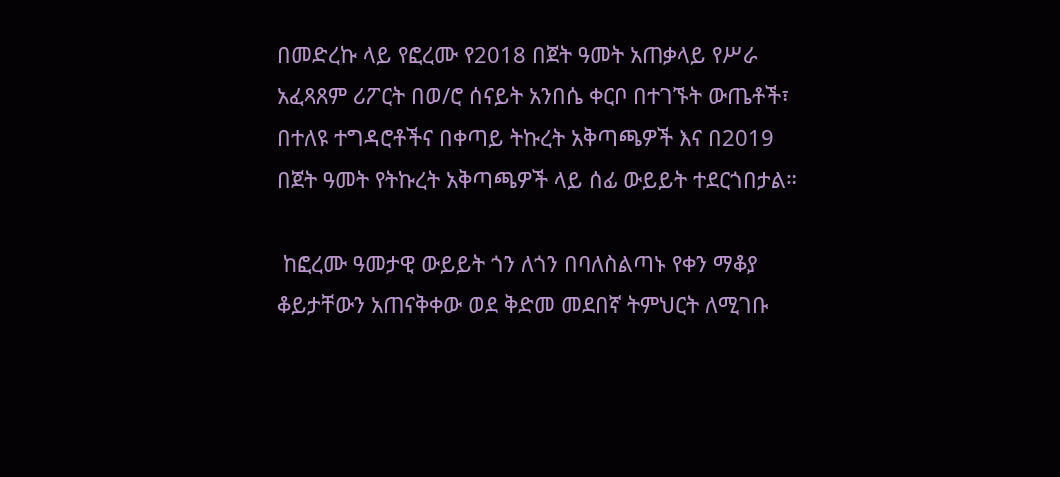በመድረኩ ላይ የፎረሙ የ2018 በጀት ዓመት አጠቃላይ የሥራ አፈጻጸም ሪፖርት በወ/ሮ ሰናይት አንበሴ ቀርቦ በተገኙት ውጤቶች፣ በተለዩ ተግዳሮቶችና በቀጣይ ትኩረት አቅጣጫዎች እና በ2019 በጀት ዓመት የትኩረት አቅጣጫዎች ላይ ሰፊ ውይይት ተደርጎበታል።

 ከፎረሙ ዓመታዊ ውይይት ጎን ለጎን በባለስልጣኑ የቀን ማቆያ ቆይታቸውን አጠናቅቀው ወደ ቅድመ መደበኛ ትምህርት ለሚገቡ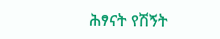ሕፃናት የሽኝት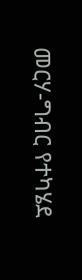መርሃ-ግብር የተካሄደ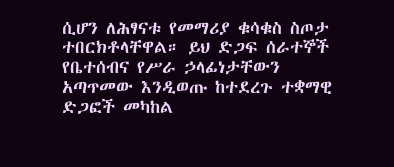ሲሆን ለሕፃናቱ የመማሪያ ቁሳቁስ ስጦታ ተበርክቶላቸዋል። ይህ ድጋፍ ሰራተኞች የቤተሰብና የሥራ ኃላፊነታቸውን አጣጥመው እንዲወጡ ከተደረጉ ተቋማዊ ድጋፎች መካከል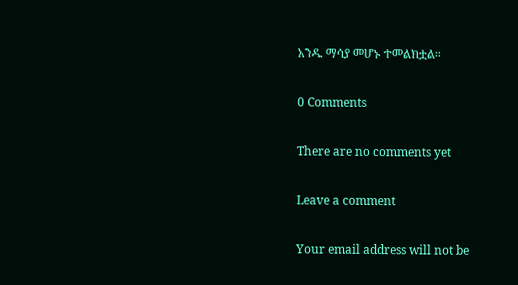አንዱ ማሳያ መሆኑ ተመልክቷል።

0 Comments

There are no comments yet

Leave a comment

Your email address will not be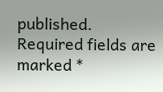published. Required fields are marked *